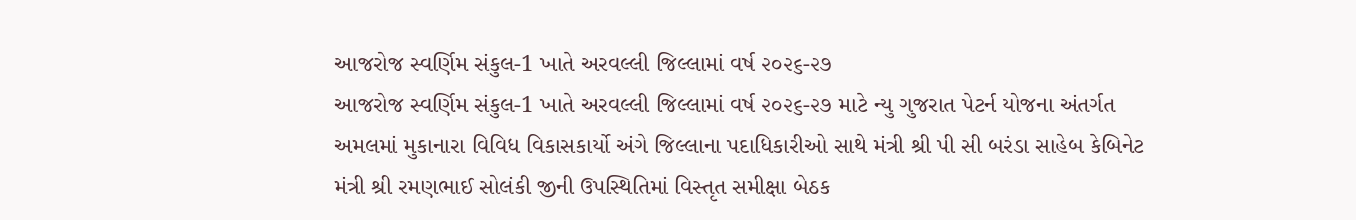આજરોજ સ્વર્ણિમ સંકુલ-1 ખાતે અરવલ્લી જિલ્લામાં વર્ષ ૨૦૨૬-૨૭
આજરોજ સ્વર્ણિમ સંકુલ-1 ખાતે અરવલ્લી જિલ્લામાં વર્ષ ૨૦૨૬-૨૭ માટે ન્યુ ગુજરાત પેટર્ન યોજના અંતર્ગત અમલમાં મુકાનારા વિવિધ વિકાસકાર્યો અંગે જિલ્લાના પદાધિકારીઓ સાથે મંત્રી શ્રી પી સી બરંડા સાહેબ કેબિનેટ મંત્રી શ્રી રમણભાઈ સોલંકી જીની ઉપસ્થિતિમાં વિસ્તૃત સમીક્ષા બેઠક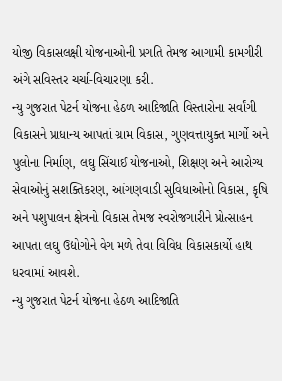યોજી વિકાસલક્ષી યોજનાઓની પ્રગતિ તેમજ આગામી કામગીરી અંગે સવિસ્તર ચર્ચા-વિચારણા કરી.
ન્યુ ગુજરાત પેટર્ન યોજના હેઠળ આદિજાતિ વિસ્તારોના સર્વાંગી વિકાસને પ્રાધાન્ય આપતાં ગ્રામ વિકાસ, ગુણવત્તાયુક્ત માર્ગો અને પુલોના નિર્માણ, લઘુ સિંચાઈ યોજનાઓ, શિક્ષણ અને આરોગ્ય સેવાઓનું સશક્તિકરણ, આંગણવાડી સુવિધાઓનો વિકાસ, કૃષિ અને પશુપાલન ક્ષેત્રનો વિકાસ તેમજ સ્વરોજગારીને પ્રોત્સાહન આપતા લઘુ ઉદ્યોગોને વેગ મળે તેવા વિવિધ વિકાસકાર્યો હાથ ધરવામાં આવશે.
ન્યુ ગુજરાત પેટર્ન યોજના હેઠળ આદિજાતિ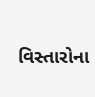વિસ્તારોના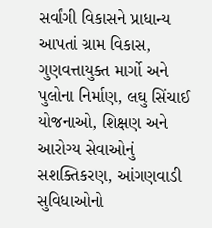સર્વાંગી વિકાસને પ્રાધાન્ય આપતાં ગ્રામ વિકાસ, ગુણવત્તાયુક્ત માર્ગો અને પુલોના નિર્માણ, લઘુ સિંચાઈ યોજનાઓ, શિક્ષણ અને આરોગ્ય સેવાઓનું સશક્તિકરણ, આંગણવાડી સુવિધાઓનો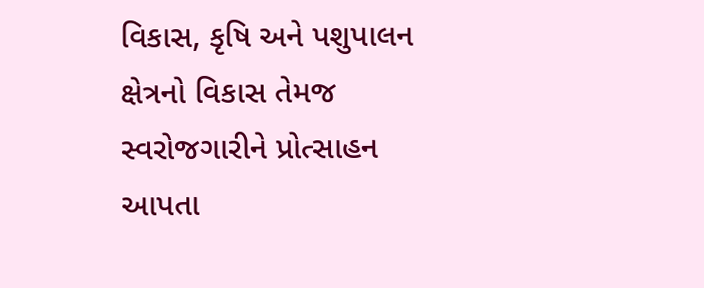વિકાસ, કૃષિ અને પશુપાલન ક્ષેત્રનો વિકાસ તેમજ સ્વરોજગારીને પ્રોત્સાહન આપતા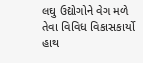લઘુ ઉદ્યોગોને વેગ મળે તેવા વિવિધ વિકાસકાર્યો હાથ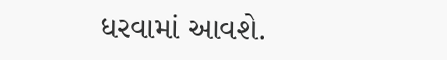ધરવામાં આવશે.